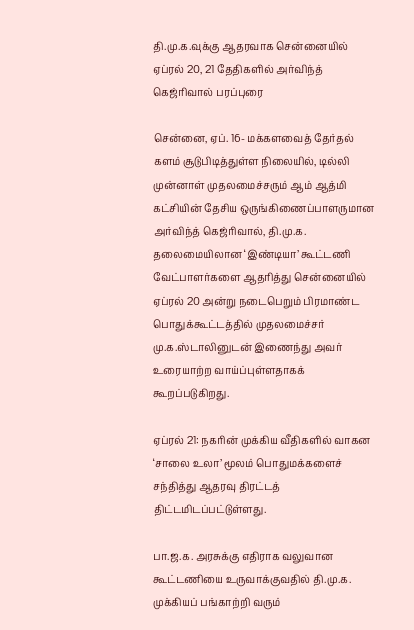தி.மு.க.வுக்கு ஆதரவாக சென்னையில் ஏப்ரல் 20, 21 தேதிகளில் அர்விந்த் கெஜ்ரிவால் பரப்புரை

சென்னை, ஏப். 16- மக்களவைத் தேர்தல் களம் சூடுபிடித்துள்ள நிலையில், டில்லி முன்னாள் முதலமைச்சரும் ஆம் ஆத்மி கட்சியின் தேசிய ஒருங்கிணைப்பாளருமான அர்விந்த் கெஜ்ரிவால், தி.மு.க. தலைமையிலான ‘இண்டியா’ கூட்டணி வேட்பாளர்களை ஆதரித்து சென்னையில் ஏப்ரல் 20 அன்று நடைபெறும் பிரமாண்ட பொதுக்கூட்டத்தில் முதலமைச்சர் மு.க.ஸ்டாலினுடன் இணைந்து அவர் உரையாற்ற வாய்ப்புள்ளதாகக் கூறப்படுகிறது.

ஏப்ரல் 21: நகரின் முக்கிய வீதிகளில் வாகன ‘சாலை உலா’ மூலம் பொதுமக்களைச் சந்தித்து ஆதரவு திரட்டத் திட்டமிடப்பட்டுள்ளது.

பா.ஜ.க. அரசுக்கு எதிராக வலுவான கூட்டணியை உருவாக்குவதில் தி.மு.க. முக்கியப் பங்காற்றி வரும்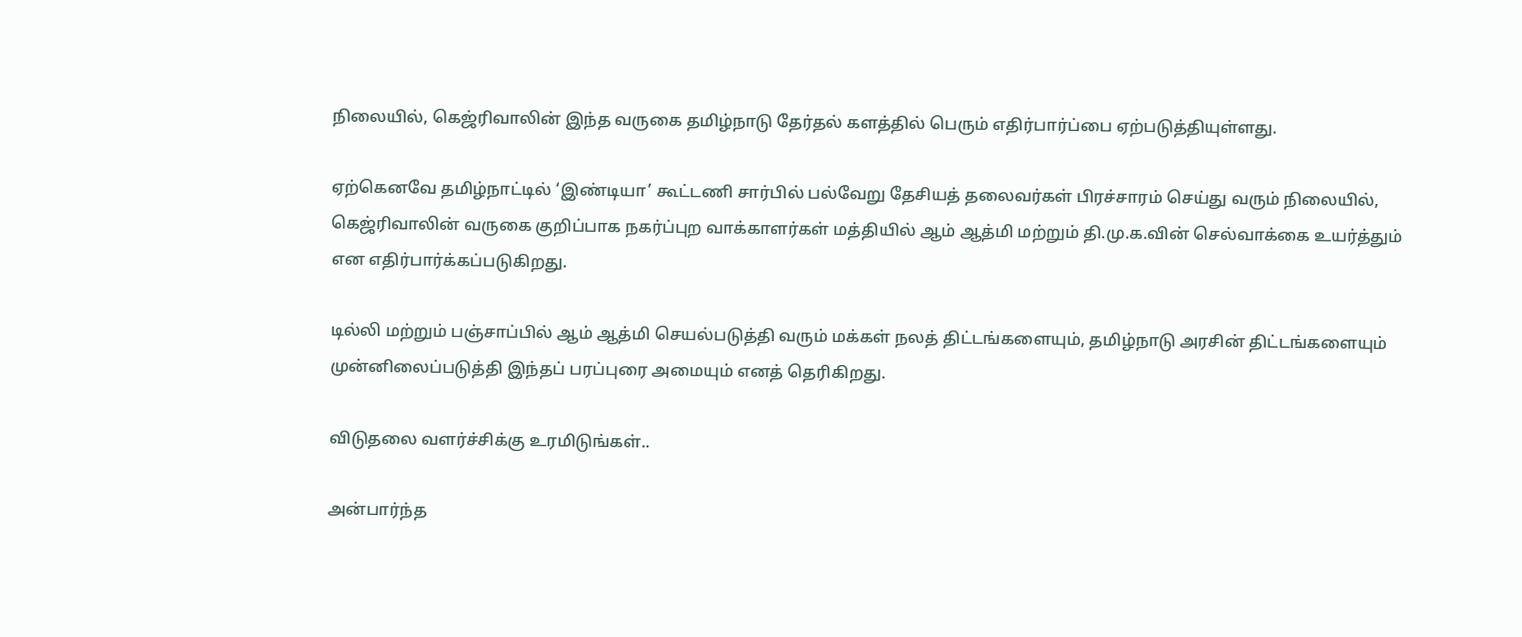நிலையில், கெஜ்ரிவாலின் இந்த வருகை தமிழ்நாடு தேர்தல் களத்தில் பெரும் எதிர்பார்ப்பை ஏற்படுத்தியுள்ளது.

ஏற்கெனவே தமிழ்நாட்டில் ‘இண்டியா’ கூட்டணி சார்பில் பல்வேறு தேசியத் தலைவர்கள் பிரச்சாரம் செய்து வரும் நிலையில், கெஜ்ரிவாலின் வருகை குறிப்பாக நகர்ப்புற வாக்காளர்கள் மத்தியில் ஆம் ஆத்மி மற்றும் தி.மு.க.வின் செல்வாக்கை உயர்த்தும் என எதிர்பார்க்கப்படுகிறது.

டில்லி மற்றும் பஞ்சாப்பில் ஆம் ஆத்மி செயல்படுத்தி வரும் மக்கள் நலத் திட்டங்களையும், தமிழ்நாடு அரசின் திட்டங்களையும் முன்னிலைப்படுத்தி இந்தப் பரப்புரை அமையும் எனத் தெரிகிறது.

விடுதலை வளர்ச்சிக்கு உரமிடுங்கள்..

அன்பார்ந்த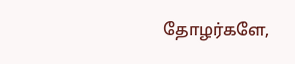தோழர்களே,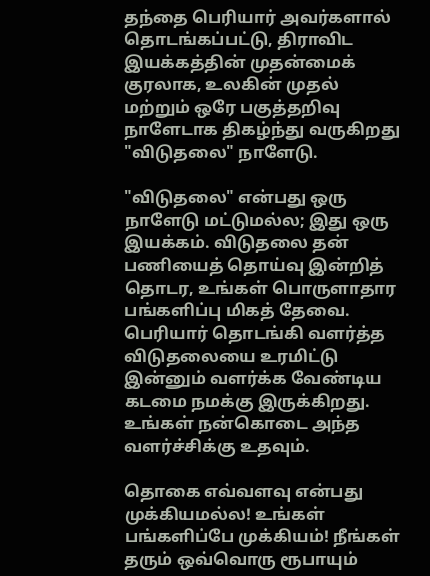தந்தை பெரியார் அவர்களால் தொடங்கப்பட்டு, திராவிட இயக்கத்தின் முதன்மைக் குரலாக, உலகின் முதல் மற்றும் ஒரே பகுத்தறிவு நாளேடாக திகழ்ந்து வருகிறது "விடுதலை" நாளேடு.

"விடுதலை" என்பது ஒரு நாளேடு மட்டுமல்ல; இது ஒரு இயக்கம். விடுதலை தன் பணியைத் தொய்வு இன்றித் தொடர, உங்கள் பொருளாதார பங்களிப்பு மிகத் தேவை. பெரியார் தொடங்கி வளர்த்த விடுதலையை உரமிட்டு இன்னும் வளர்க்க வேண்டிய கடமை நமக்கு இருக்கிறது. உங்கள் நன்கொடை அந்த வளர்ச்சிக்கு உதவும்.

தொகை எவ்வளவு என்பது முக்கியமல்ல! உங்கள் பங்களிப்பே முக்கியம்! நீங்கள் தரும் ஒவ்வொரு ரூபாயும்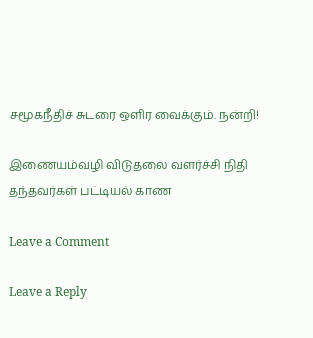சமூகநீதிச் சுடரை ஒளிர வைக்கும். நன்றி!

இணையம்வழி விடுதலை வளர்ச்சி நிதி தந்தவர்கள் பட்டியல் காண

Leave a Comment

Leave a Reply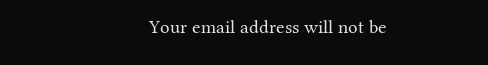Your email address will not be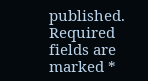published. Required fields are marked *